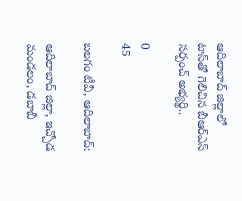ఆదిలాబాద్ జిల్లాలో టాస్‌తో గెలిచిన బీఆర్ఎస్ సర్పంచ్ అభ్యర్థి..

0
45

బలగం టీవీ, ఆదిలాబాద్‍:

ఆదిలాబాద్ జిల్లా, ఇచ్చోడ మండలం, డబాబీ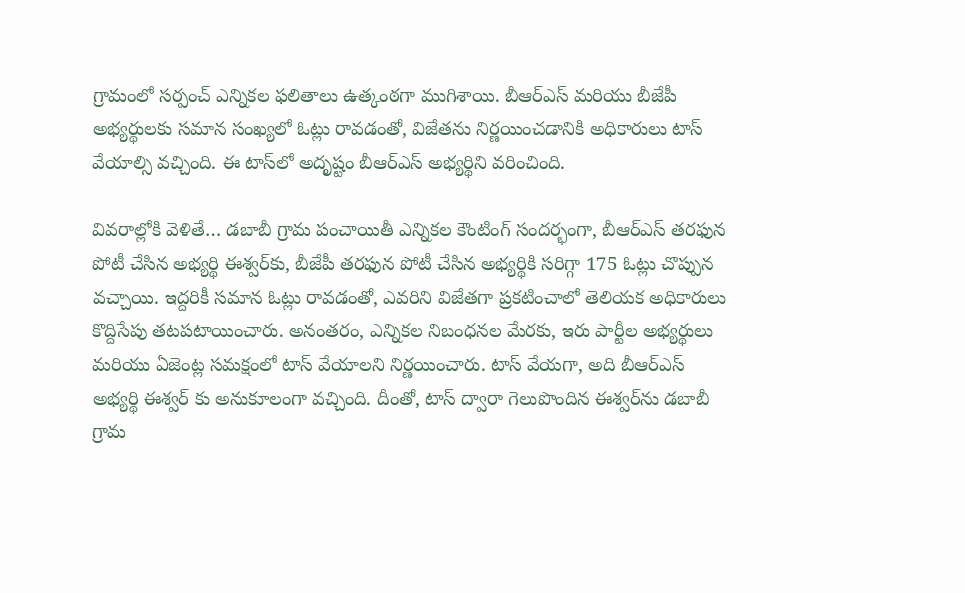గ్రామంలో సర్పంచ్ ఎన్నికల ఫలితాలు ఉత్కంఠగా ముగిశాయి. బీఆర్ఎస్ మరియు బీజేపీ అభ్యర్థులకు సమాన సంఖ్యలో ఓట్లు రావడంతో, విజేతను నిర్ణయించడానికి అధికారులు టాస్ వేయాల్సి వచ్చింది. ఈ టాస్‌లో అదృష్టం బీఆర్ఎస్ అభ్యర్థిని వరించింది.

వివరాల్లోకి వెళితే… డబాబీ గ్రామ పంచాయితీ ఎన్నికల కౌంటింగ్ సందర్భంగా, బీఆర్ఎస్ తరఫున పోటీ చేసిన అభ్యర్థి ఈశ్వర్‌కు, బీజేపీ తరఫున పోటీ చేసిన అభ్యర్థికి సరిగ్గా 175 ఓట్లు చొప్పున వచ్చాయి. ఇద్దరికీ సమాన ఓట్లు రావడంతో, ఎవరిని విజేతగా ప్రకటించాలో తెలియక అధికారులు కొద్దిసేపు తటపటాయించారు. అనంతరం, ఎన్నికల నిబంధనల మేరకు, ఇరు పార్టీల అభ్యర్థులు మరియు ఏజెంట్ల సమక్షంలో టాస్ వేయాలని నిర్ణయించారు. టాస్ వేయగా, అది బీఆర్ఎస్ అభ్యర్థి ఈశ్వర్ కు అనుకూలంగా వచ్చింది. దీంతో, టాస్ ద్వారా గెలుపొందిన ఈశ్వర్‌ను డబాబీ గ్రామ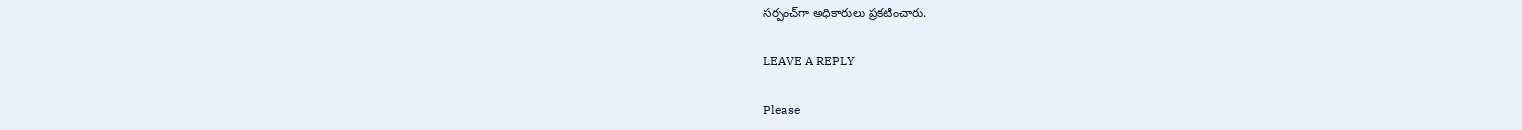సర్పంచ్‌గా అధికారులు ప్రకటించారు.

LEAVE A REPLY

Please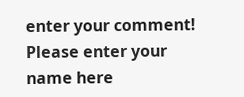enter your comment!
Please enter your name here